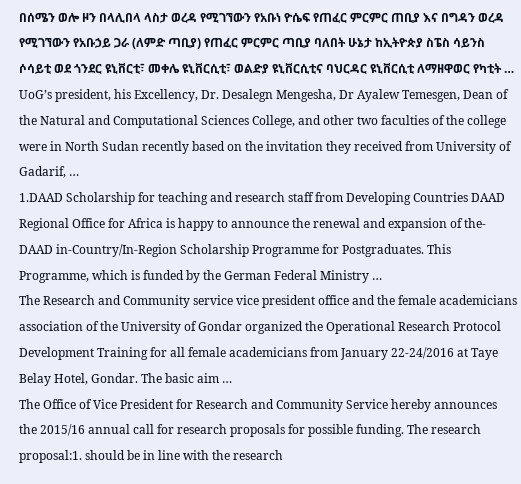በሰሜን ወሎ ዞን በላሊበላ ላስታ ወረዳ የሚገኘውን የአቡነ ዮሴፍ የጠፈር ምርምር ጠቢያ እና በግዳን ወረዳ የሚገኘውን የአቡኃይ ጋራ (ለምድ ጣቢያ) የጠፈር ምርምር ጣቢያ ባለበት ሁኔታ ከኢትዮጵያ ስፔስ ሳይንስ ሶሳይቲ ወደ ጎንደር ዩኒቨርቲ፣ መቀሌ ዩኒቨርሲቲ፣ ወልድያ ዩኒቨርሲቲና ባህርዳር ዩኒቨርሲቲ ለማዘዋወር የካቲት …
UoG’s president, his Excellency, Dr. Desalegn Mengesha, Dr Ayalew Temesgen, Dean of the Natural and Computational Sciences College, and other two faculties of the college were in North Sudan recently based on the invitation they received from University of Gadarif, …
1.DAAD Scholarship for teaching and research staff from Developing Countries DAAD Regional Office for Africa is happy to announce the renewal and expansion of the-DAAD in-Country/In-Region Scholarship Programme for Postgraduates. This Programme, which is funded by the German Federal Ministry …
The Research and Community service vice president office and the female academicians association of the University of Gondar organized the Operational Research Protocol Development Training for all female academicians from January 22-24/2016 at Taye Belay Hotel, Gondar. The basic aim …
The Office of Vice President for Research and Community Service hereby announces the 2015/16 annual call for research proposals for possible funding. The research proposal:1. should be in line with the research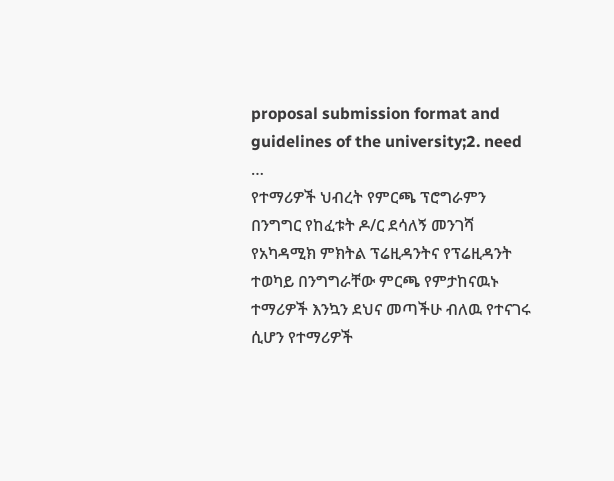proposal submission format and guidelines of the university;2. need …
የተማሪዎች ህብረት የምርጫ ፕሮግራምን በንግግር የከፈቱት ዶ/ር ደሳለኝ መንገሻ የአካዳሚክ ምክትል ፕሬዚዳንትና የፕሬዚዳንት ተወካይ በንግግራቸው ምርጫ የምታከናዉኑ ተማሪዎች እንኳን ደህና መጣችሁ ብለዉ የተናገሩ ሲሆን የተማሪዎች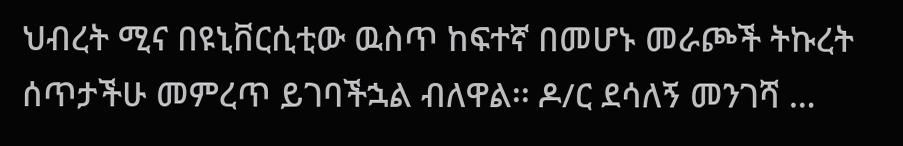ህብረት ሚና በዩኒቨርሲቲው ዉስጥ ከፍተኛ በመሆኑ መራጮች ትኩረት ሰጥታችሁ መምረጥ ይገባችኋል ብለዋል፡፡ ዶ/ር ደሳለኝ መንገሻ …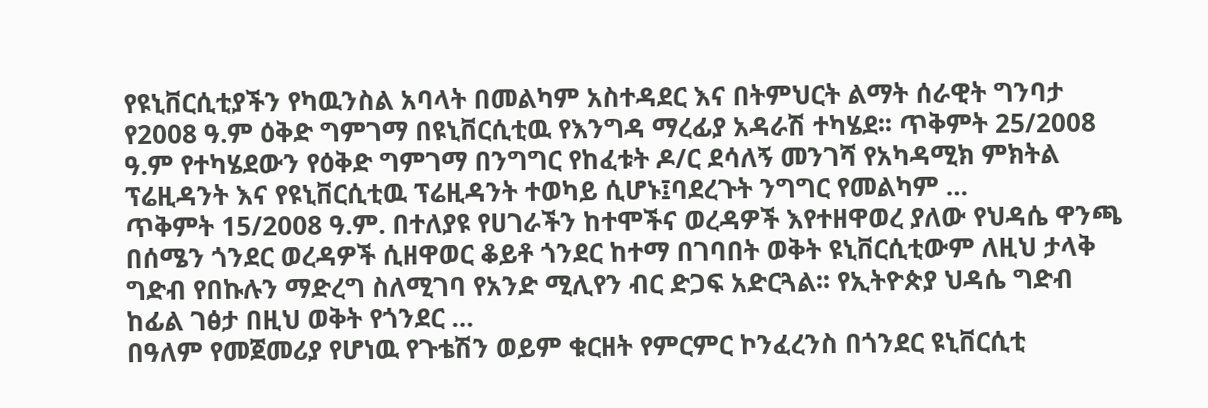የዩኒቨርሲቲያችን የካዉንስል አባላት በመልካም አስተዳደር እና በትምህርት ልማት ሰራዊት ግንባታ የ2008 ዓ.ም ዕቅድ ግምገማ በዩኒቨርሲቲዉ የእንግዳ ማረፊያ አዳራሽ ተካሄደ፡፡ ጥቅምት 25/2008 ዓ.ም የተካሄደውን የዕቅድ ግምገማ በንግግር የከፈቱት ዶ/ር ደሳለኝ መንገሻ የአካዳሚክ ምክትል ፕሬዚዳንት እና የዩኒቨርሲቲዉ ፕሬዚዳንት ተወካይ ሲሆኑ፤ባደረጉት ንግግር የመልካም …
ጥቅምት 15/2008 ዓ.ም. በተለያዩ የሀገራችን ከተሞችና ወረዳዎች እየተዘዋወረ ያለው የህዳሴ ዋንጫ በሰሜን ጎንደር ወረዳዎች ሲዘዋወር ቆይቶ ጎንደር ከተማ በገባበት ወቅት ዩኒቨርሲቲውም ለዚህ ታላቅ ግድብ የበኩሉን ማድረግ ስለሚገባ የአንድ ሚሊየን ብር ድጋፍ አድርጓል፡፡ የኢትዮጵያ ህዳሴ ግድብ ከፊል ገፅታ በዚህ ወቅት የጎንደር …
በዓለም የመጀመሪያ የሆነዉ የጉቴሽን ወይም ቁርዘት የምርምር ኮንፈረንስ በጎንደር ዩኒቨርሲቲ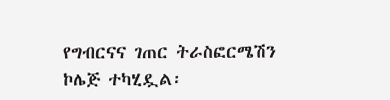የግብርናና ገጠር ትራስፎርሜሽን ኮሌጅ ተካሂዷል፡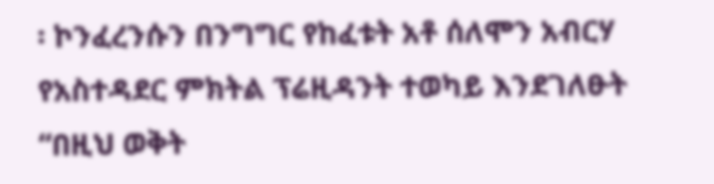፡ ኮንፈረንሱን በንግግር የከፈቱት አቶ ሰለሞን አብርሃ የአስተዳደር ምክትል ፕሬዚዳንት ተወካይ እንደገለፁት “በዚህ ወቅት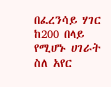በፈረንሳይ ሃገር ከ200 በላይ የሚሆኑ ሀገራት ስለ አየር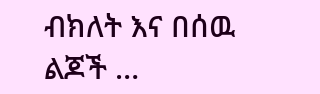ብክለት እና በሰዉ ልጆች …